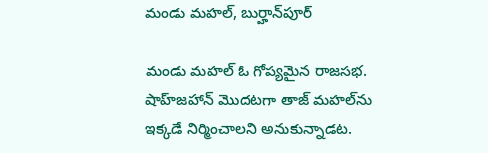మండు మహల్, బుర్హాన్‌పూర్

మండు మహల్ ఓ గోప్యమైన రాజసభ.  షాహ్‌జహాన్ మొదటగా తాజ్ మహల్‌ను ఇక్కడే నిర్మించాలని అనుకున్నాడట.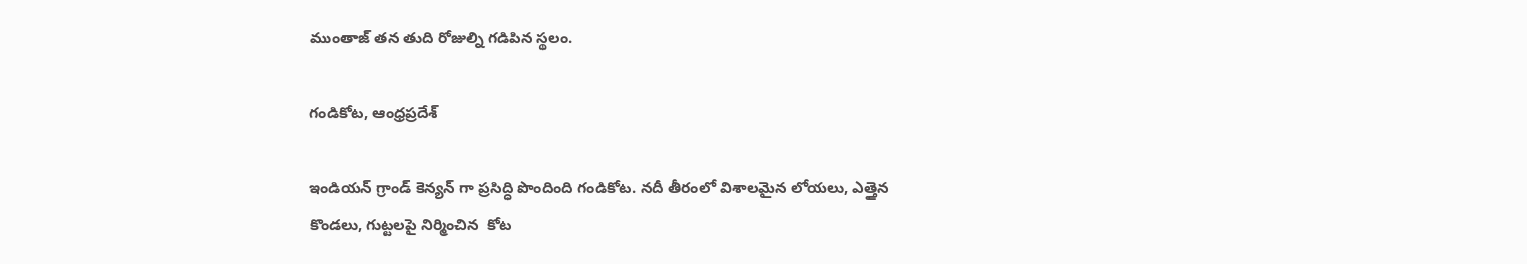ముంతాజ్ తన తుది రోజుల్ని గడిపిన స్థలం.

గండికోట, ఆంధ్రప్రదేశ్

ఇండియన్ గ్రాండ్ కెన్యన్ గా ప్రసిద్ధి పొందింది గండికోట. నదీ తీరంలో విశాలమైన లోయలు, ఎత్తైన కొండలు, గుట్టలపై నిర్మించిన  కోట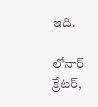ఇది.

లోనార్ క్రేటర్,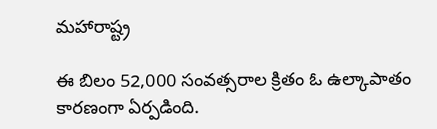మహారాష్ట్ర

ఈ బిలం 52,000 సంవత్సరాల క్రితం ఓ ఉల్కాపాతం కారణంగా ఏర్పడింది.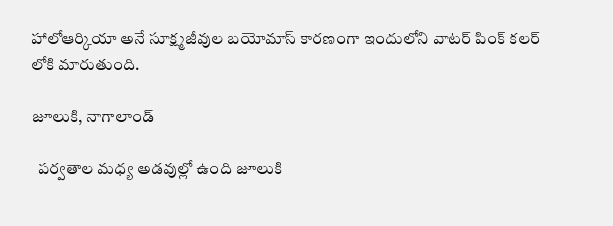హాలోఆర్కియా అనే సూక్ష్మజీవుల బయోమాస్ కారణంగా ఇందులోని వాటర్ పింక్ కలర్ లోకి మారుతుంది.

జూలుకి, నాగాలాండ్

  పర్వతాల మధ్య అడవుల్లో ఉంది జూలుకి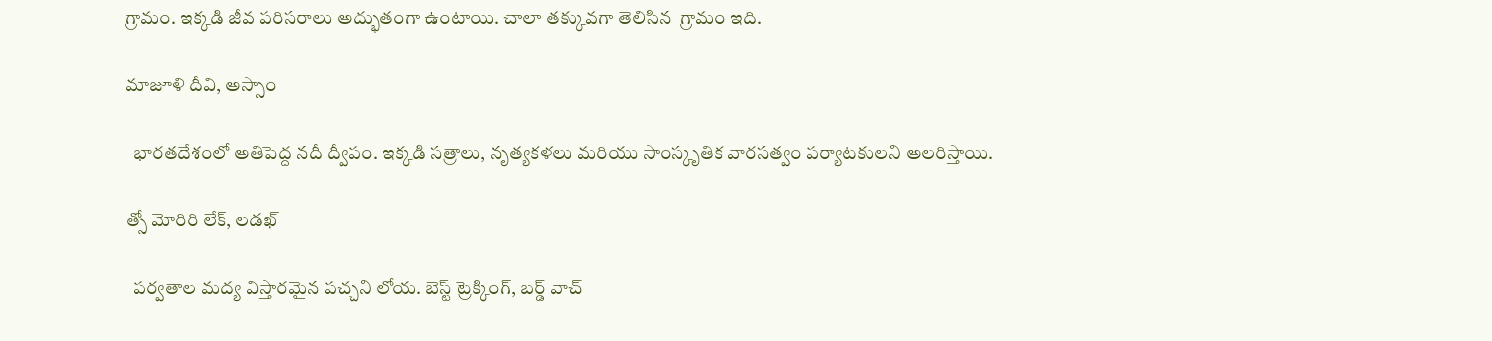గ్రామం. ఇక్కడి జీవ పరిసరాలు అద్భుతంగా ఉంటాయి. చాలా తక్కువగా తెలిసిన  గ్రామం ఇది.

మాజూళి దీవి, అస్సాం

  భారతదేశంలో అతిపెద్ద నదీ ద్వీపం. ఇక్కడి సత్రాలు, నృత్యకళలు మరియు సాంస్కృతిక వారసత్వం పర్యాటకులని అలరిస్తాయి.

త్సో మోరిరి లేక్, లడఖ్

  పర్వతాల మద్య విస్తారమైన పచ్చని లోయ. బెస్ట్ ట్రెక్కింగ్, బర్డ్ వాచ్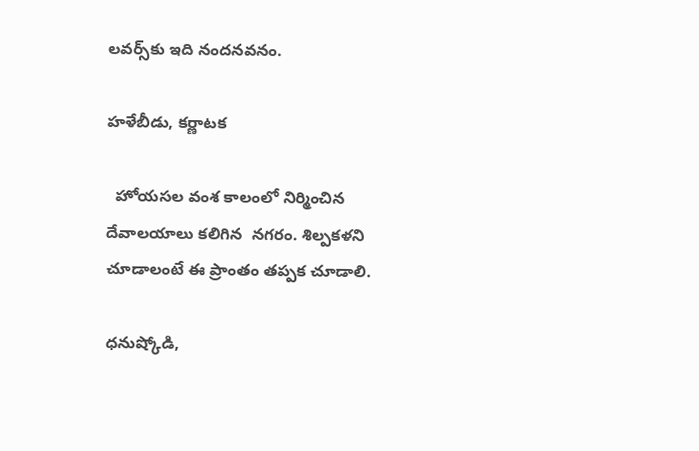లవర్స్‌కు ఇది నందనవనం.

హళేబీడు, కర్ణాటక

  హోయసల వంశ కాలంలో నిర్మించిన దేవాలయాలు కలిగిన  నగరం. శిల్పకళని చూడాలంటే ఈ ప్రాంతం తప్పక చూడాలి.

ధనుష్కోడి,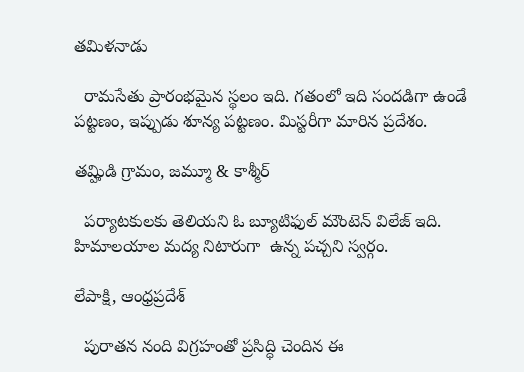తమిళనాడు

  రామసేతు ప్రారంభమైన స్థలం ఇది. గతంలో ఇది సందడిగా ఉండే పట్టణం, ఇప్పుడు శూన్య పట్టణం. మిస్టరీగా మారిన ప్రదేశం.

తమ్హిడి గ్రామం, జమ్మూ & కాశ్మీర్

  పర్యాటకులకు తెలియని ఓ బ్యూటిఫుల్ మౌంటెన్ విలేజ్ ఇది. హిమాలయాల మద్య నిటారుగా  ఉన్న పచ్చని స్వర్గం.

లేపాక్షి, ఆంధ్రప్రదేశ్

  పురాతన నంది విగ్రహంతో ప్రసిద్ధి చెందిన ఈ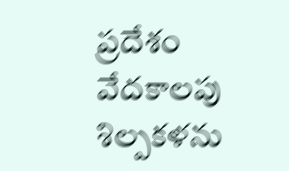ప్రదేశం వేదకాలపు శిల్పకళను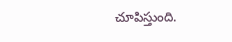చూపిస్తుంది.